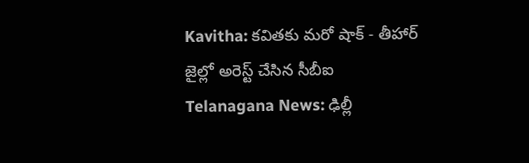Kavitha: కవితకు మరో షాక్ - తీహార్ జైల్లో అరెస్ట్ చేసిన సీబీఐ
Telanagana News: ఢిల్లీ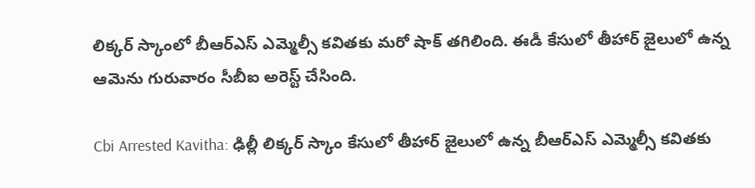లిక్కర్ స్కాంలో బీఆర్ఎస్ ఎమ్మెల్సీ కవితకు మరో షాక్ తగిలింది. ఈడీ కేసులో తీహార్ జైలులో ఉన్న ఆమెను గురువారం సీబీఐ అరెస్ట్ చేసింది.

Cbi Arrested Kavitha: ఢిల్లీ లిక్కర్ స్కాం కేసులో తీహార్ జైలులో ఉన్న బీఆర్ఎస్ ఎమ్మెల్సీ కవితకు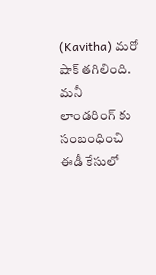(Kavitha) మరో షాక్ తగిలింది. మనీ లాండరింగ్ కు సంబంధించి ఈడీ కేసులో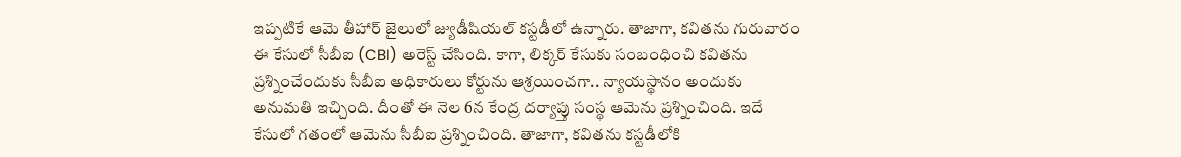ఇప్పటికే ఆమె తీహార్ జైలులో జ్యుడీషియల్ కస్టడీలో ఉన్నారు. తాజాగా, కవితను గురువారం ఈ కేసులో సీబీఐ (CBI) అరెస్ట్ చేసింది. కాగా, లిక్కర్ కేసుకు సంబంధించి కవితను ప్రశ్నించేందుకు సీబీఐ అధికారులు కోర్టును ఆశ్రయించగా.. న్యాయస్థానం అందుకు అనుమతి ఇచ్చింది. దీంతో ఈ నెల 6న కేంద్ర దర్యాప్తు సంస్థ ఆమెను ప్రశ్నించింది. ఇదే కేసులో గతంలో ఆమెను సీబీఐ ప్రశ్నించింది. తాజాగా, కవితను కస్టడీలోకి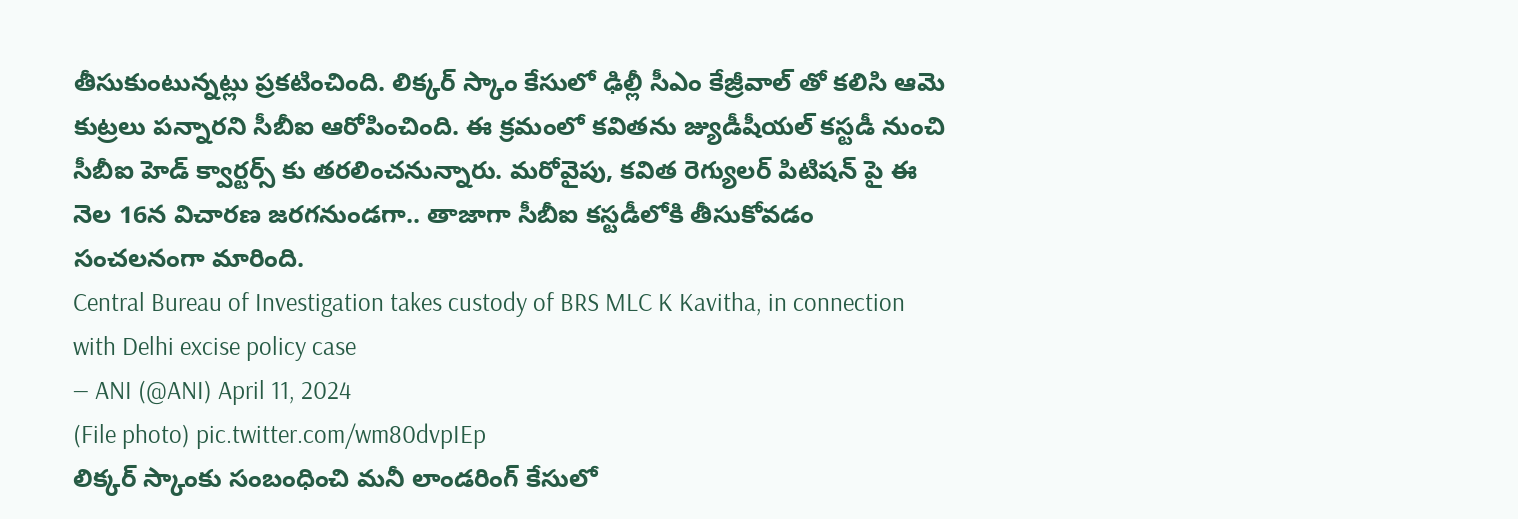తీసుకుంటున్నట్లు ప్రకటించింది. లిక్కర్ స్కాం కేసులో ఢిల్లీ సీఎం కేజ్రీవాల్ తో కలిసి ఆమె కుట్రలు పన్నారని సీబీఐ ఆరోపించింది. ఈ క్రమంలో కవితను జ్యుడీషీయల్ కస్టడీ నుంచి సీబీఐ హెడ్ క్వార్టర్స్ కు తరలించనున్నారు. మరోవైపు, కవిత రెగ్యులర్ పిటిషన్ పై ఈ నెల 16న విచారణ జరగనుండగా.. తాజాగా సీబీఐ కస్టడీలోకి తీసుకోవడం సంచలనంగా మారింది.
Central Bureau of Investigation takes custody of BRS MLC K Kavitha, in connection with Delhi excise policy case
— ANI (@ANI) April 11, 2024
(File photo) pic.twitter.com/wm80dvpIEp
లిక్కర్ స్కాంకు సంబంధించి మనీ లాండరింగ్ కేసులో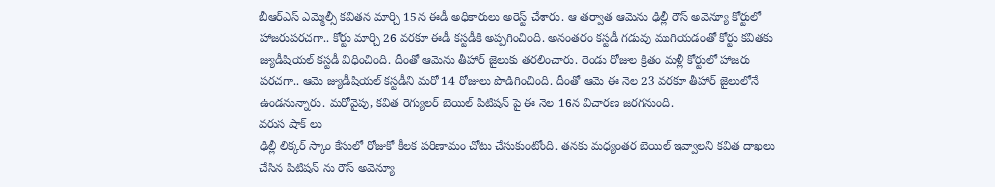బీఆర్ఎస్ ఎమ్మెల్సీ కవితన మార్చి 15న ఈడీ అధికారులు అరెస్ట్ చేశారు. ఆ తర్వాత ఆమెను ఢిల్లీ రౌస్ అవెన్యూ కోర్టులో హాజరుపరచగా.. కోర్టు మార్చి 26 వరకూ ఈడీ కస్టడీకి అప్పగించింది. అనంతరం కస్టడీ గడువు ముగియడంతో కోర్టు కవితకు జ్యుడీషియల్ కస్టడీ విధించింది. దీంతో ఆమెను తీహార్ జైలుకు తరలించారు. రెండు రోజుల క్రితం మళ్లీ కోర్టులో హాజరు పరచగా.. ఆమె జ్యుడీషియల్ కస్టడీని మరో 14 రోజులు పొడిగించింది. దీంతో ఆమె ఈ నెల 23 వరకూ తీహార్ జైలులోనే ఉండనున్నారు. మరోవైపు, కవిత రెగ్యులర్ బెయిల్ పిటిషన్ పై ఈ నెల 16న విచారణ జరగనుంది.
వరుస షాక్ లు
ఢిల్లీ లిక్కర్ స్కాం కేసులో రోజుకో కీలక పరిణామం చోటు చేసుకుంటోంది. తనకు మధ్యంతర బెయిల్ ఇవ్వాలని కవిత దాఖలు చేసిన పిటిషన్ ను రౌస్ అవెన్యూ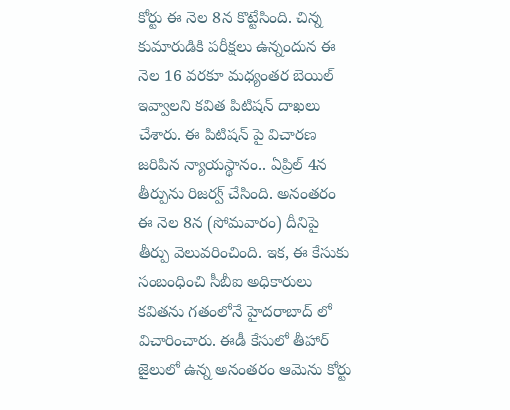కోర్టు ఈ నెల 8న కొట్టేసింది. చిన్న కుమారుడికి పరీక్షలు ఉన్నందున ఈ నెల 16 వరకూ మధ్యంతర బెయిల్ ఇవ్వాలని కవిత పిటిషన్ దాఖలు చేశారు. ఈ పిటిషన్ పై విచారణ జరిపిన న్యాయస్థానం.. ఏప్రిల్ 4న తీర్పును రిజర్వ్ చేసింది. అనంతరం ఈ నెల 8న (సోమవారం) దీనిపై తీర్పు వెలువరించింది. ఇక, ఈ కేసుకు సంబంధించి సీబీఐ అధికారులు కవితను గతంలోనే హైదరాబాద్ లో విచారించారు. ఈడీ కేసులో తీహార్ జైలులో ఉన్న అనంతరం ఆమెను కోర్టు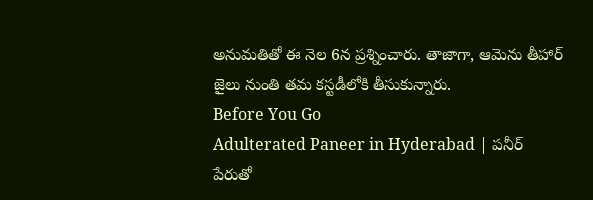అనుమతితో ఈ నెల 6న ప్రశ్నించారు. తాజాగా, ఆమెను తీహార్ జైలు నుంతి తమ కస్టడీలోకి తీసుకున్నారు.
Before You Go
Adulterated Paneer in Hyderabad | పనీర్ పేరుతో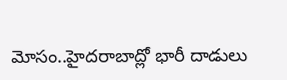మోసం..హైదరాబాద్లో భారీ దాడులు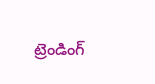ట్రెండింగ్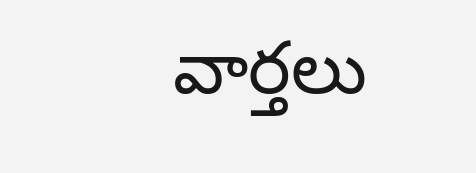వార్తలు